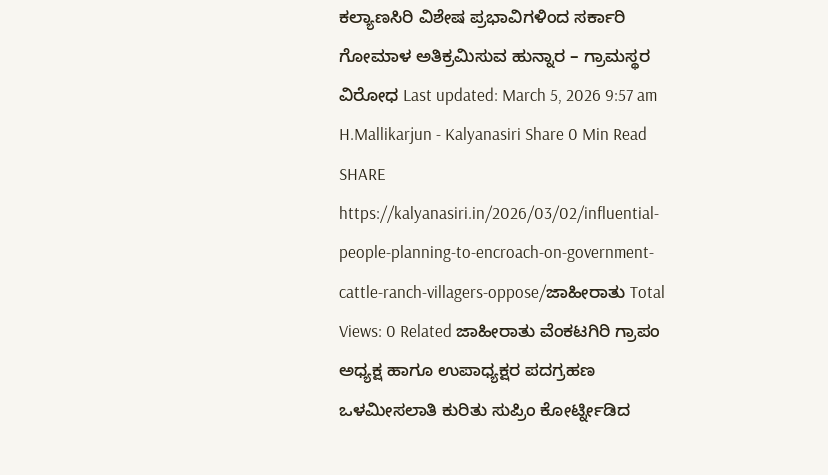ಕಲ್ಯಾಣಸಿರಿ ವಿಶೇಷ ಪ್ರಭಾವಿಗಳಿಂದ ಸರ್ಕಾರಿ ಗೋಮಾಳ ಅತಿಕ್ರಮಿಸುವ ಹುನ್ನಾರ – ಗ್ರಾಮಸ್ಥರ ವಿರೋಧ Last updated: March 5, 2026 9:57 am H.Mallikarjun - Kalyanasiri Share 0 Min Read SHARE https://kalyanasiri.in/2026/03/02/influential-people-planning-to-encroach-on-government-cattle-ranch-villagers-oppose/ಜಾಹೀರಾತು Total Views: 0 Related ಜಾಹೀರಾತು ವೆಂಕಟಗಿರಿ ಗ್ರಾಪಂ ಅಧ್ಯಕ್ಷ ಹಾಗೂ ಉಪಾಧ್ಯಕ್ಷರ ಪದಗ್ರಹಣ ಒಳಮೀಸಲಾತಿ ಕುರಿತು ಸುಪ್ರಿಂ ಕೋರ್ಟ್ನೀಡಿದ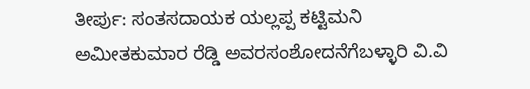ತೀರ್ಪು: ಸಂತಸದಾಯಕ ಯಲ್ಲಪ್ಪ ಕಟ್ಟಿಮನಿ ಅಮೀತಕುಮಾರ ರೆಡ್ಡಿ ಅವರಸಂಶೋದನೆಗೆಬಳ್ಳಾರಿ ವಿ.ವಿ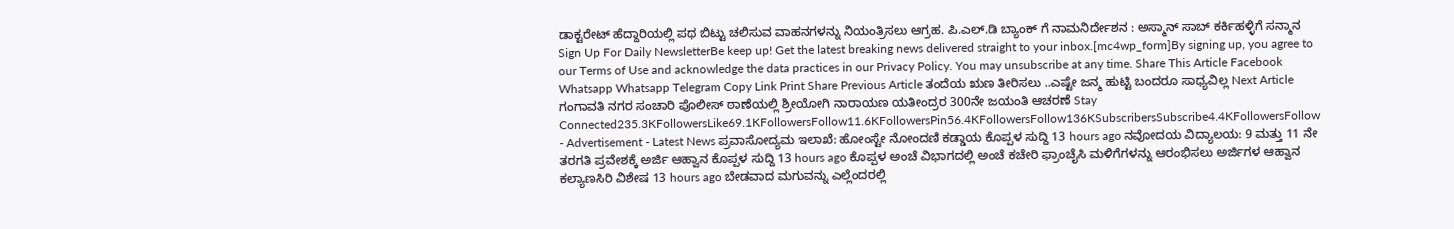ಡಾಕ್ಟರೇಟ್ ಹೆದ್ದಾರಿಯಲ್ಲಿ ಪಥ ಬಿಟ್ಟು ಚಲಿಸುವ ವಾಹನಗಳನ್ನು ನಿಯಂತ್ರಿಸಲು ಆಗ್ರಹ. ಪಿ.ಎಲ್.ಡಿ ಬ್ಯಾಂಕ್ ಗೆ ನಾಮನಿರ್ದೇಶನ : ಅಸ್ಮಾನ್ ಸಾಬ್ ಕರ್ಕಿಹಳ್ಳಿಗೆ ಸನ್ಮಾನ Sign Up For Daily NewsletterBe keep up! Get the latest breaking news delivered straight to your inbox.[mc4wp_form]By signing up, you agree to our Terms of Use and acknowledge the data practices in our Privacy Policy. You may unsubscribe at any time. Share This Article Facebook Whatsapp Whatsapp Telegram Copy Link Print Share Previous Article ತಂದೆಯ ಋಣ ತೀರಿಸಲು ..ಎಷ್ಟೇ ಜನ್ಮ ಹುಟ್ಟಿ ಬಂದರೂ ಸಾಧ್ಯವಿಲ್ಲ Next Article ಗಂಗಾವತಿ ನಗರ ಸಂಚಾರಿ ಪೊಲೀಸ್ ಠಾಣೆಯಲ್ಲಿ ಶ್ರೀಯೋಗಿ ನಾರಾಯಣ ಯತೀಂದ್ರರ 300ನೇ ಜಯಂತಿ ಆಚರಣೆ Stay Connected235.3KFollowersLike69.1KFollowersFollow11.6KFollowersPin56.4KFollowersFollow136KSubscribersSubscribe4.4KFollowersFollow - Advertisement - Latest News ಪ್ರವಾಸೋದ್ಯಮ ಇಲಾಖೆ: ಹೋಂಸ್ಟೇ ನೋಂದಣಿ ಕಡ್ಡಾಯ ಕೊಪ್ಪಳ ಸುದ್ದಿ 13 hours ago ನವೋದಯ ವಿದ್ಯಾಲಯ: 9 ಮತ್ತು 11 ನೇ ತರಗತಿ ಪ್ರವೇಶಕ್ಕೆ ಅರ್ಜಿ ಆಹ್ವಾನ ಕೊಪ್ಪಳ ಸುದ್ದಿ 13 hours ago ಕೊಪ್ಪಳ ಅಂಚೆ ವಿಭಾಗದಲ್ಲಿ ಅಂಚೆ ಕಚೇರಿ ಫ್ರಾಂಚೈಸಿ ಮಳಿಗೆಗಳನ್ನು ಆರಂಭಿಸಲು ಅರ್ಜಿಗಳ ಆಹ್ವಾನ ಕಲ್ಯಾಣಸಿರಿ ವಿಶೇಷ 13 hours ago ಬೇಡವಾದ ಮಗುವನ್ನು ಎಲ್ಲೆಂದರಲ್ಲಿ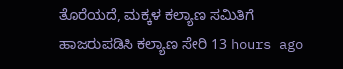ತೊರೆಯದೆ, ಮಕ್ಕಳ ಕಲ್ಯಾಣ ಸಮಿತಿಗೆ ಹಾಜರುಪಡಿಸಿ ಕಲ್ಯಾಣ ಸೇರಿ 13 hours ago